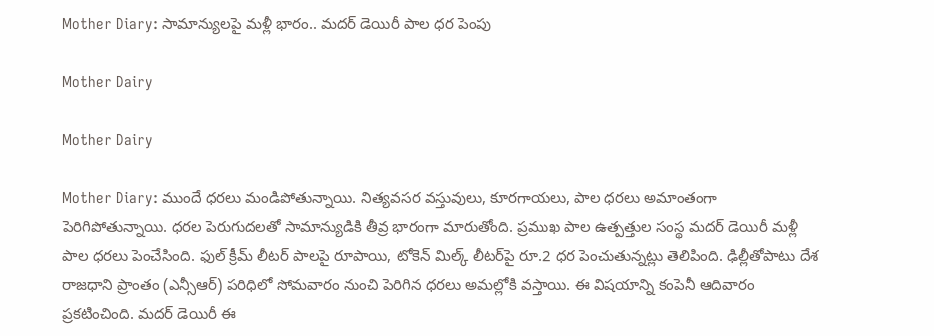Mother Diary: సామాన్యులపై మళ్లీ భారం.. మదర్‌ డెయిరీ పాల ధర పెంపు

Mother Dairy

Mother Dairy

Mother Diary: ముందే ధరలు మండిపోతున్నాయి. నిత్యవసర వస్తువులు, కూరగాయలు, పాల ధరలు అమాంతంగా పెరిగిపోతున్నాయి. ధరల పెరుగుదలతో సామాన్యుడికి తీవ్ర భారంగా మారుతోంది. ప్రముఖ పాల ఉత్పత్తుల సంస్థ మ‌ద‌ర్ డెయిరీ మ‌ళ్లీ పాల ధ‌ర‌లు పెంచేసింది. ఫుల్ క్రీమ్ లీట‌ర్ పాల‌పై రూపాయి, టోకెన్ మిల్క్ లీట‌ర్‌పై రూ.2 ధ‌ర పెంచుతున్నట్లు తెలిపింది. ఢిల్లీతోపాటు దేశ రాజ‌ధాని ప్రాంతం (ఎన్సీఆర్‌) ప‌రిధిలో సోమ‌వారం నుంచి పెరిగిన ధ‌ర‌లు అమ‌ల్లోకి వ‌స్తాయి. ఈ విషయాన్ని కంపెనీ ఆదివారం ప్రకటించింది. మదర్ డెయిరీ ఈ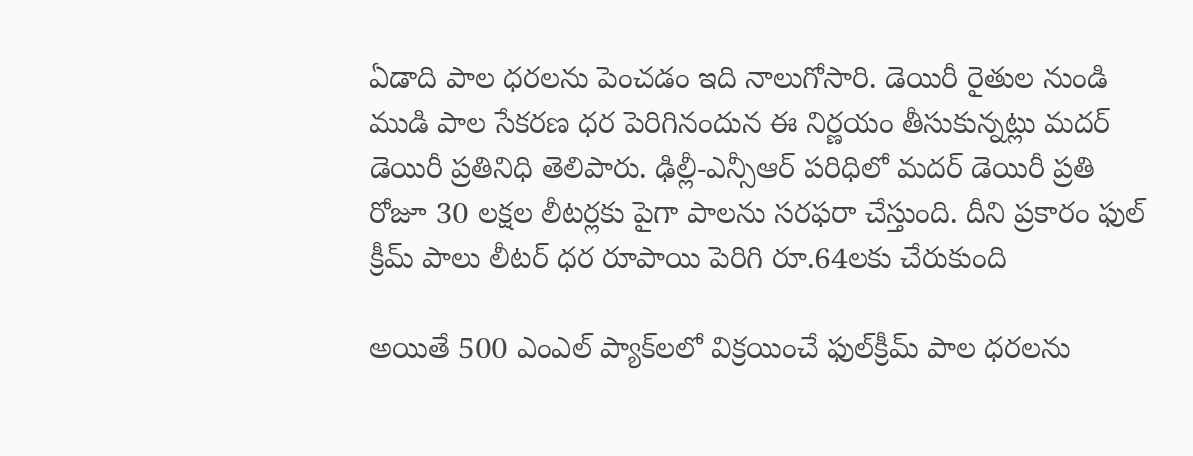ఏడాది పాల ధరలను పెంచడం ఇది నాలుగోసారి. డెయిరీ రైతుల నుండి ముడి పాల సేకరణ ధర పెరిగినందున ఈ నిర్ణయం తీసుకున్నట్లు మదర్ డెయిరీ ప్రతినిధి తెలిపారు. ఢిల్లీ-ఎన్సీఆర్ ప‌రిధిలో మదర్‌ డెయిరీ ప్రతి రోజూ 30 ల‌క్షల లీట‌ర్లకు పైగా పాల‌ను స‌ర‌ఫ‌రా చేస్తుంది. దీని ప్రకారం ఫుల్ క్రీమ్ పాలు లీట‌ర్ ధ‌ర రూపాయి పెరిగి రూ.64ల‌కు చేరుకుంది

అయితే 500 ఎంఎల్ ప్యాక్‌లలో విక్రయించే ఫుల్‌క్రీమ్ పాల ధరలను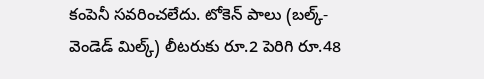కంపెనీ సవరించలేదు. టోకెన్ పాలు (బల్క్-వెండెడ్ మిల్క్) లీటరుకు రూ.2 పెరిగి రూ.48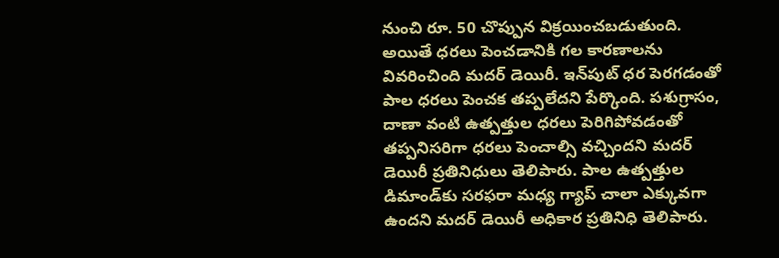నుంచి రూ. 50 చొప్పున విక్రయించబడుతుంది. అయితే ధరలు పెంచడానికి గల కారణాలను వివరించింది మదర్‌ డెయిరీ. ఇన్‌పుట్ ధర పెర‌గ‌డంతో పాల ధ‌ర‌లు పెంచ‌క త‌ప్పలేద‌ని పేర్కొంది. ప‌శుగ్రాసం, దాణా వంటి ఉత్పత్తుల ధరలు పెరిగిపోవడంతో తప్పనిసరిగా ధరలు పెంచాల్సి వచ్చిందని మదర్‌ డెయిరీ ప్రతినిధులు తెలిపారు. పాల ఉత్పత్తుల డిమాండ్‌కు స‌ర‌ఫ‌రా మ‌ధ్య గ్యాప్ చాలా ఎక్కువ‌గా ఉంద‌ని మ‌ద‌ర్ డెయిరీ అధికార ప్రతినిధి తెలిపారు.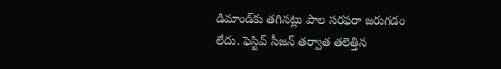డిమాండ్‌కు త‌గిన‌ట్లు పాల స‌ర‌ఫ‌రా జ‌రుగ‌డం లేదు. ఫెస్టివ్ సీజ‌న్ త‌ర్వాత త‌లెత్తిన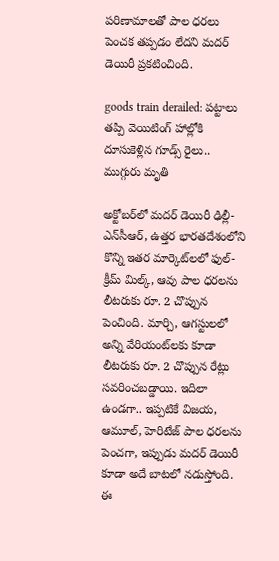ప‌రిణామాల‌తో పాల ధ‌ర‌లు పెంచ‌క త‌ప్పడం లేద‌ని మ‌ద‌ర్ డెయిరీ ప్రకటించింది.

goods train derailed: పట్టాలు తప్పి వెయిటింగ్‌ హాల్లోకి దూసుకెళ్లిన గూడ్స్‌ రైలు.. ముగ్గురు మృతి

అక్టోబర్‌లో మదర్ డెయిరీ ఢిల్లీ-ఎన్‌సీఆర్, ఉత్తర భారతదేశంలోని కొన్ని ఇతర మార్కెట్‌లలో ఫుల్-క్రీమ్ మిల్క్, ఆవు పాల ధరలను లీటరుకు రూ. 2 చొప్పున పెంచింది. మార్చి, ఆగస్టులలో అన్ని వేరియంట్‌లకు కూడా లీటరుకు రూ. 2 చొప్పున రేట్లు సవరించబడ్డాయి. ఇదిలా ఉండగా.. ఇప్పటికే విజయ, ఆమూల్, హెరిటేజ్ పాల ధరలను పెంచగా, ఇప్పుడు మదర్ డెయిరీ కూడా అదే బాటలో నడుస్తోంది. ఈ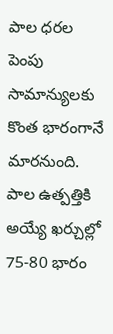పాల ధరల పెంపు సామాన్యులకు కొంత భారంగానే మారనుంది. పాల ఉత్పత్తికి అయ్యే ఖ‌ర్చుల్లో 75-80 భారం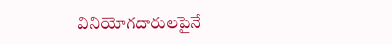వినియోగ‌దారుల‌పైనే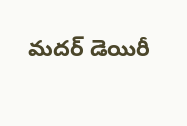మ‌ద‌ర్ డెయిరీ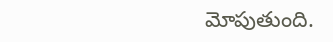మోపుతుంది.